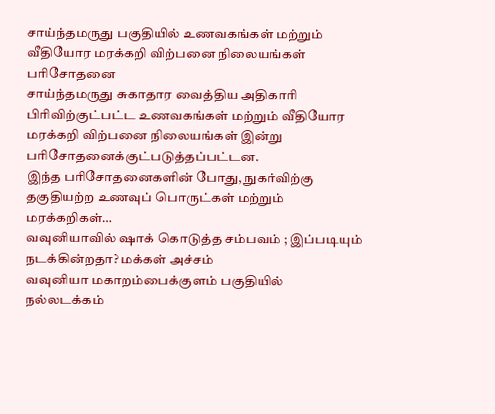சாய்ந்தமருது பகுதியில் உணவகங்கள் மற்றும் வீதியோர மரக்கறி விற்பனை நிலையங்கள் பரிசோதனை
சாய்ந்தமருது சுகாதார வைத்திய அதிகாரி பிரிவிற்குட்பட்ட உணவகங்கள் மற்றும் வீதியோர மரக்கறி விற்பனை நிலையங்கள் இன்று பரிசோதனைக்குட்படுத்தப்பட்டன.
இந்த பரிசோதனைகளின் போது, நுகர்விற்கு தகுதியற்ற உணவுப் பொருட்கள் மற்றும் மரக்கறிகள்…
வவுனியாவில் ஷாக் கொடுத்த சம்பவம் ; இப்படியும் நடக்கின்றதா? மக்கள் அச்சம்
வவுனியா மகாறம்பைக்குளம் பகுதியில் நல்லடக்கம்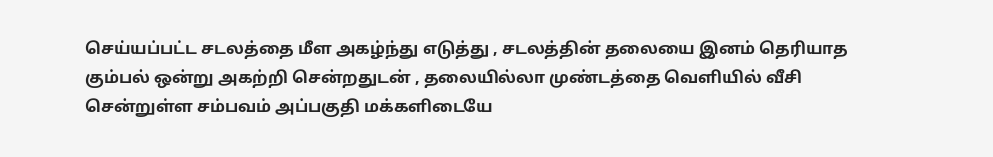செய்யப்பட்ட சடலத்தை மீள அகழ்ந்து எடுத்து , சடலத்தின் தலையை இனம் தெரியாத கும்பல் ஒன்று அகற்றி சென்றதுடன் , தலையில்லா முண்டத்தை வெளியில் வீசி சென்றுள்ள சம்பவம் அப்பகுதி மக்களிடையே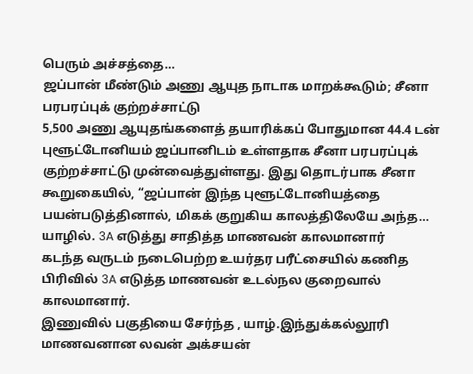பெரும் அச்சத்தை…
ஜப்பான் மீண்டும் அணு ஆயுத நாடாக மாறக்கூடும்; சீனா பரபரப்புக் குற்றச்சாட்டு
5,500 அணு ஆயுதங்களைத் தயாரிக்கப் போதுமான 44.4 டன் புளூட்டோனியம் ஜப்பானிடம் உள்ளதாக சீனா பரபரப்புக் குற்றச்சாட்டு முன்வைத்துள்ளது. இது தொடர்பாக சீனா கூறுகையில், “ஜப்பான் இந்த புளூட்டோனியத்தை பயன்படுத்தினால், மிகக் குறுகிய காலத்திலேயே அந்த…
யாழில். 3A எடுத்து சாதித்த மாணவன் காலமானார்
கடந்த வருடம் நடைபெற்ற உயர்தர பரீட்சையில் கணித பிரிவில் 3A எடுத்த மாணவன் உடல்நல குறைவால் காலமானார்.
இணுவில் பகுதியை சேர்ந்த , யாழ்.இந்துக்கல்லூரி மாணவனான லவன் அக்சயன்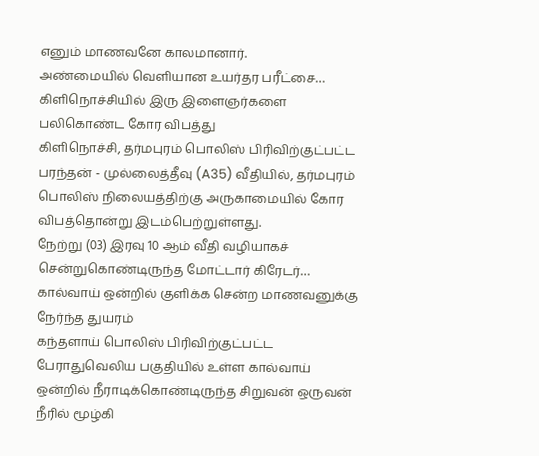எனும் மாணவனே காலமானார்.
அண்மையில் வெளியான உயர்தர பரீட்சை…
கிளிநொச்சியில் இரு இளைஞர்களை பலிகொண்ட கோர விபத்து
கிளிநொச்சி, தர்மபுரம் பொலிஸ் பிரிவிற்குட்பட்ட பரந்தன் - முல்லைத்தீவு (A35) வீதியில், தர்மபுரம் பொலிஸ் நிலையத்திற்கு அருகாமையில் கோர விபத்தொன்று இடம்பெற்றுள்ளது.
நேற்று (03) இரவு 10 ஆம் வீதி வழியாகச் சென்றுகொண்டிருந்த மோட்டார் கிரேடர்…
கால்வாய் ஒன்றில் குளிக்க சென்ற மாணவனுக்கு நேர்ந்த துயரம்
கந்தளாய் பொலிஸ் பிரிவிற்குட்பட்ட பேராதுவெலிய பகுதியில் உள்ள கால்வாய் ஒன்றில் நீராடிக்கொண்டிருந்த சிறுவன் ஒருவன் நீரில் மூழ்கி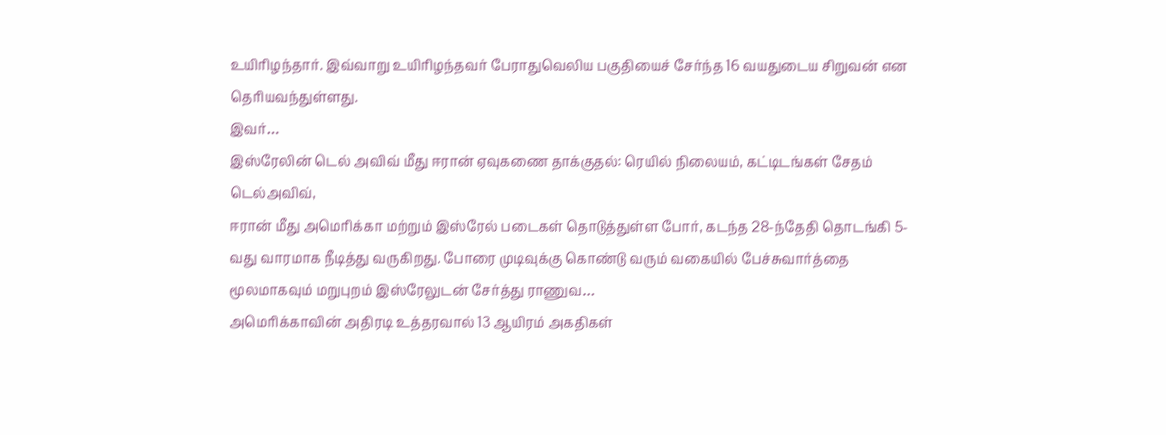உயிரிழந்தார். இவ்வாறு உயிரிழந்தவர் பேராதுவெலிய பகுதியைச் சேர்ந்த 16 வயதுடைய சிறுவன் என தெரியவந்துள்ளது.
இவர்…
இஸ்ரேலின் டெல் அவிவ் மீது ஈரான் ஏவுகணை தாக்குதல்: ரெயில் நிலையம், கட்டிடங்கள் சேதம்
டெல்அவிவ்,
ஈரான் மீது அமெரிக்கா மற்றும் இஸ்ரேல் படைகள் தொடுத்துள்ள போர், கடந்த 28-ந்தேதி தொடங்கி 5-வது வாரமாக நீடித்து வருகிறது. போரை முடிவுக்கு கொண்டு வரும் வகையில் பேச்சுவார்த்தை மூலமாகவும் மறுபுறம் இஸ்ரேலுடன் சேர்த்து ராணுவ…
அமெரிக்காவின் அதிரடி உத்தரவால் 13 ஆயிரம் அகதிகள்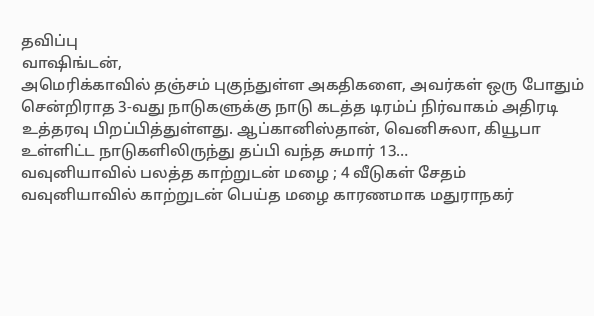தவிப்பு
வாஷிங்டன்,
அமெரிக்காவில் தஞ்சம் புகுந்துள்ள அகதிகளை, அவர்கள் ஒரு போதும் சென்றிராத 3-வது நாடுகளுக்கு நாடு கடத்த டிரம்ப் நிர்வாகம் அதிரடி உத்தரவு பிறப்பித்துள்ளது. ஆப்கானிஸ்தான், வெனிசுலா, கியூபா உள்ளிட்ட நாடுகளிலிருந்து தப்பி வந்த சுமார் 13…
வவுனியாவில் பலத்த காற்றுடன் மழை ; 4 வீடுகள் சேதம்
வவுனியாவில் காற்றுடன் பெய்த மழை காரணமாக மதுராநகர்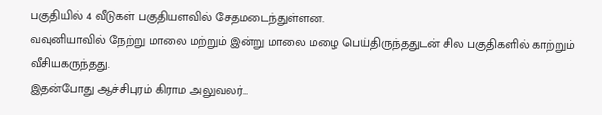பகுதியில் 4 வீடுகள் பகுதியளவில் சேதமடைந்துள்ளன.
வவுனியாவில் நேற்று மாலை மற்றும் இன்று மாலை மழை பெய்திருந்ததுடன் சில பகுதிகளில் காற்றும் வீசியகருந்தது.
இதன்போது ஆச்சிபுரம் கிராம அலுவலர்…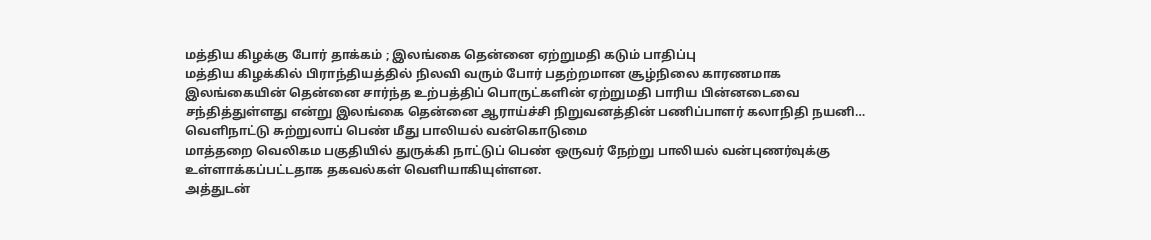மத்திய கிழக்கு போர் தாக்கம் ; இலங்கை தென்னை ஏற்றுமதி கடும் பாதிப்பு
மத்திய கிழக்கில் பிராந்தியத்தில் நிலவி வரும் போர் பதற்றமான சூழ்நிலை காரணமாக இலங்கையின் தென்னை சார்ந்த உற்பத்திப் பொருட்களின் ஏற்றுமதி பாரிய பின்னடைவை சந்தித்துள்ளது என்று இலங்கை தென்னை ஆராய்ச்சி நிறுவனத்தின் பணிப்பாளர் கலாநிதி நயனி…
வெளிநாட்டு சுற்றுலாப் பெண் மீது பாலியல் வன்கொடுமை
மாத்தறை வெலிகம பகுதியில் துருக்கி நாட்டுப் பெண் ஒருவர் நேற்று பாலியல் வன்புணர்வுக்கு உள்ளாக்கப்பட்டதாக தகவல்கள் வெளியாகியுள்ளன.
அத்துடன்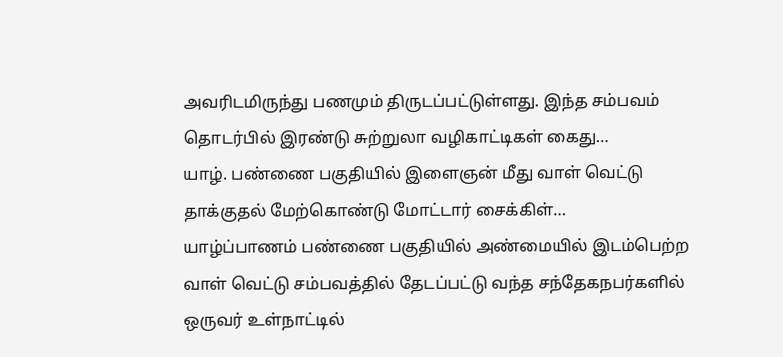அவரிடமிருந்து பணமும் திருடப்பட்டுள்ளது. இந்த சம்பவம் தொடர்பில் இரண்டு சுற்றுலா வழிகாட்டிகள் கைது…
யாழ். பண்ணை பகுதியில் இளைஞன் மீது வாள் வெட்டு தாக்குதல் மேற்கொண்டு மோட்டார் சைக்கிள்…
யாழ்ப்பாணம் பண்ணை பகுதியில் அண்மையில் இடம்பெற்ற வாள் வெட்டு சம்பவத்தில் தேடப்பட்டு வந்த சந்தேகநபர்களில் ஒருவர் உள்நாட்டில்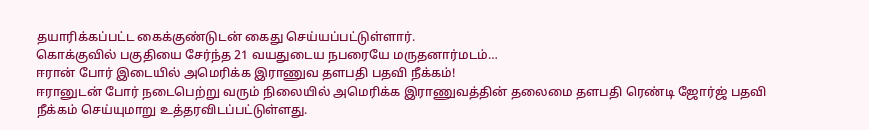தயாரிக்கப்பட்ட கைக்குண்டுடன் கைது செய்யப்பட்டுள்ளார்.
கொக்குவில் பகுதியை சேர்ந்த 21 வயதுடைய நபரையே மருதனார்மடம்…
ஈரான் போர் இடையில் அமெரிக்க இராணுவ தளபதி பதவி நீக்கம்!
ஈரானுடன் போர் நடைபெற்று வரும் நிலையில் அமெரிக்க இராணுவத்தின் தலைமை தளபதி ரெண்டி ஜோர்ஜ் பதவி நீக்கம் செய்யுமாறு உத்தரவிடப்பட்டுள்ளது.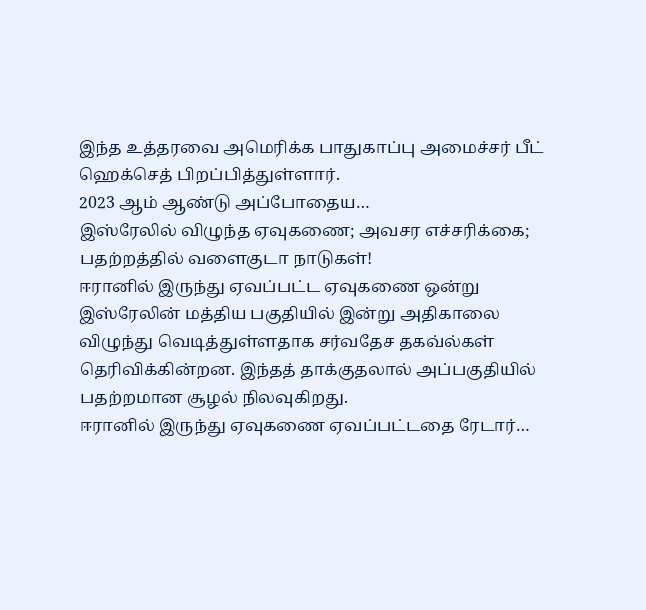இந்த உத்தரவை அமெரிக்க பாதுகாப்பு அமைச்சர் பீட் ஹெக்செத் பிறப்பித்துள்ளார்.
2023 ஆம் ஆண்டு அப்போதைய…
இஸ்ரேலில் விழுந்த ஏவுகணை; அவசர எச்சரிக்கை; பதற்றத்தில் வளைகுடா நாடுகள்!
ஈரானில் இருந்து ஏவப்பட்ட ஏவுகணை ஒன்று இஸ்ரேலின் மத்திய பகுதியில் இன்று அதிகாலை விழுந்து வெடித்துள்ளதாக சர்வதேச தகவ்ல்கள் தெரிவிக்கின்றன. இந்தத் தாக்குதலால் அப்பகுதியில் பதற்றமான சூழல் நிலவுகிறது.
ஈரானில் இருந்து ஏவுகணை ஏவப்பட்டதை ரேடார்…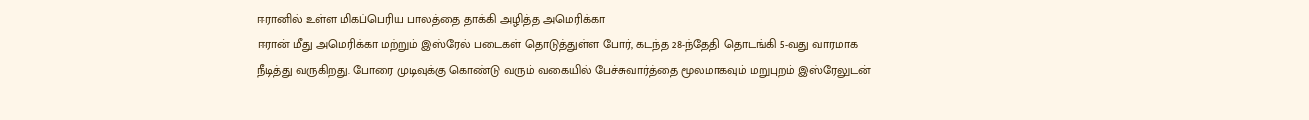ஈரானில் உள்ள மிகப்பெரிய பாலத்தை தாக்கி அழித்த அமெரிக்கா
ஈரான் மீது அமெரிக்கா மற்றும் இஸ்ரேல் படைகள் தொடுத்துள்ள போர், கடந்த 28-ந்தேதி தொடங்கி 5-வது வாரமாக நீடித்து வருகிறது. போரை முடிவுக்கு கொண்டு வரும் வகையில் பேச்சுவார்த்தை மூலமாகவும் மறுபுறம் இஸ்ரேலுடன்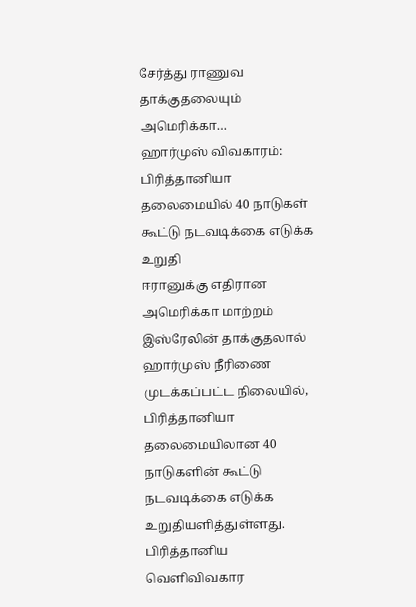சேர்த்து ராணுவ தாக்குதலையும் அமெரிக்கா…
ஹார்முஸ் விவகாரம்: பிரித்தானியா தலைமையில் 40 நாடுகள் கூட்டு நடவடிக்கை எடுக்க உறுதி
ஈரானுக்கு எதிரான அமெரிக்கா மாற்றம் இஸ்ரேலின் தாக்குதலால் ஹார்முஸ் நீரிணை முடக்கப்பட்ட நிலையில், பிரித்தானியா தலைமையிலான 40 நாடுகளின் கூட்டு நடவடிக்கை எடுக்க உறுதியளித்துள்ளது.
பிரித்தானிய வெளிவிவகார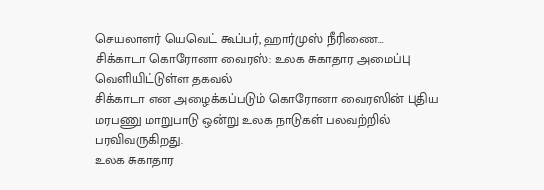செயலாளர் யெவெட் கூப்பர், ஹார்முஸ் நீரிணை…
சிக்காடா கொரோனா வைரஸ்: உலக சுகாதார அமைப்பு வெளியிட்டுள்ள தகவல்
சிக்காடா என அழைக்கப்படும் கொரோனா வைரஸின் புதிய மரபணு மாறுபாடு ஒன்று உலக நாடுகள் பலவற்றில் பரவிவருகிறது.
உலக சுகாதார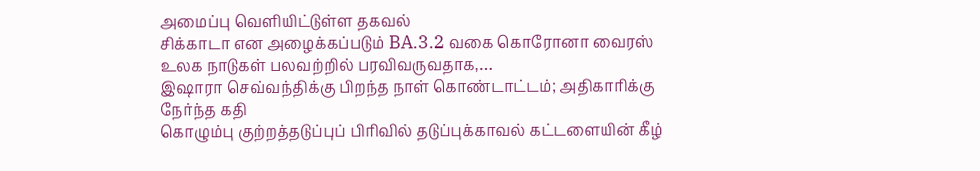அமைப்பு வெளியிட்டுள்ள தகவல்
சிக்காடா என அழைக்கப்படும் BA.3.2 வகை கொரோனா வைரஸ் உலக நாடுகள் பலவற்றில் பரவிவருவதாக,…
இஷாரா செவ்வந்திக்கு பிறந்த நாள் கொண்டாட்டம்; அதிகாரிக்கு நேர்ந்த கதி
கொழும்பு குற்றத்தடுப்புப் பிரிவில் தடுப்புக்காவல் கட்டளையின் கீழ்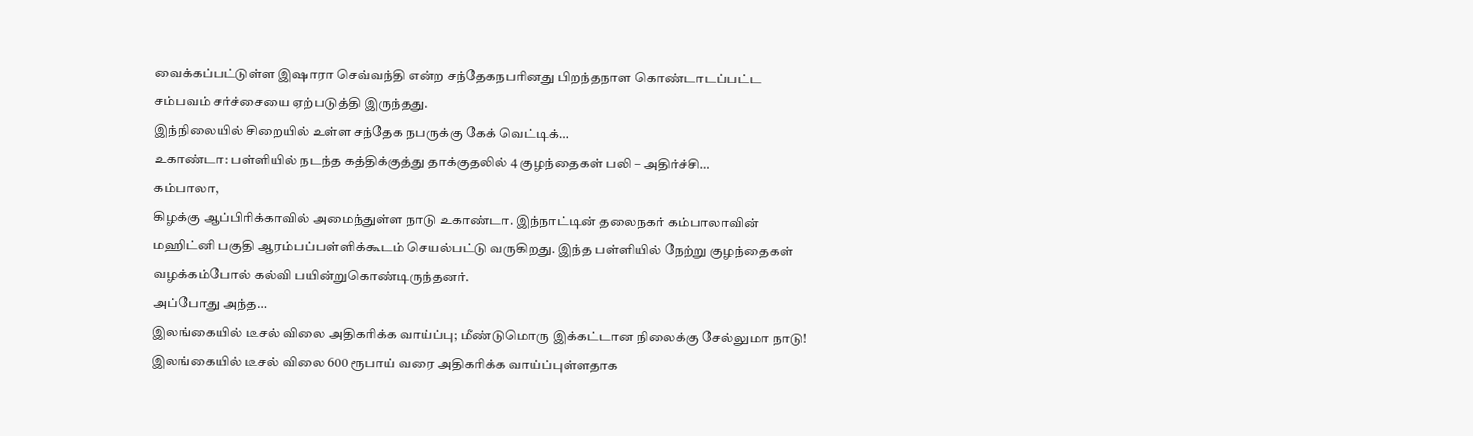வைக்கப்பட்டுள்ள இஷாரா செவ்வந்தி என்ற சந்தேகநபரினது பிறந்தநாள கொண்டாடப்பட்ட சம்பவம் சர்ச்சையை ஏற்படுத்தி இருந்தது.
இந்நிலையில் சிறையில் உள்ள சந்தேக நபருக்கு கேக் வெட்டிக்…
உகாண்டா: பள்ளியில் நடந்த கத்திக்குத்து தாக்குதலில் 4 குழந்தைகள் பலி – அதிர்ச்சி…
கம்பாலா,
கிழக்கு ஆப்பிரிக்காவில் அமைந்துள்ள நாடு உகாண்டா. இந்நாட்டின் தலைநகர் கம்பாலாவின் மஹிட்னி பகுதி ஆரம்பப்பள்ளிக்கூடம் செயல்பட்டு வருகிறது. இந்த பள்ளியில் நேற்று குழந்தைகள் வழக்கம்போல் கல்வி பயின்றுகொண்டிருந்தனர்.
அப்போது அந்த…
இலங்கையில் டீசல் விலை அதிகரிக்க வாய்ப்பு; மீண்டுமொரு இக்கட்டான நிலைக்கு சேல்லுமா நாடு!
இலங்கையில் டீசல் விலை 600 ரூபாய் வரை அதிகரிக்க வாய்ப்புள்ளதாக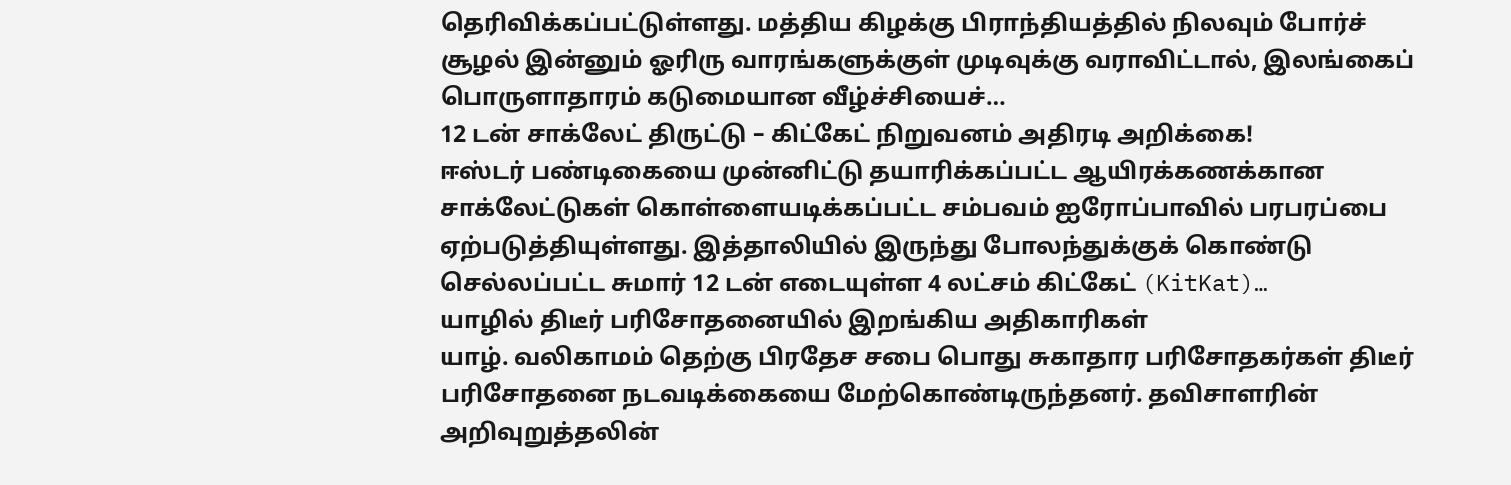தெரிவிக்கப்பட்டுள்ளது. மத்திய கிழக்கு பிராந்தியத்தில் நிலவும் போர்ச் சூழல் இன்னும் ஓரிரு வாரங்களுக்குள் முடிவுக்கு வராவிட்டால், இலங்கைப் பொருளாதாரம் கடுமையான வீழ்ச்சியைச்…
12 டன் சாக்லேட் திருட்டு – கிட்கேட் நிறுவனம் அதிரடி அறிக்கை!
ஈஸ்டர் பண்டிகையை முன்னிட்டு தயாரிக்கப்பட்ட ஆயிரக்கணக்கான சாக்லேட்டுகள் கொள்ளையடிக்கப்பட்ட சம்பவம் ஐரோப்பாவில் பரபரப்பை ஏற்படுத்தியுள்ளது. இத்தாலியில் இருந்து போலந்துக்குக் கொண்டு செல்லப்பட்ட சுமார் 12 டன் எடையுள்ள 4 லட்சம் கிட்கேட் (KitKat)…
யாழில் திடீர் பரிசோதனையில் இறங்கிய அதிகாரிகள்
யாழ். வலிகாமம் தெற்கு பிரதேச சபை பொது சுகாதார பரிசோதகர்கள் திடீர் பரிசோதனை நடவடிக்கையை மேற்கொண்டிருந்தனர். தவிசாளரின் அறிவுறுத்தலின்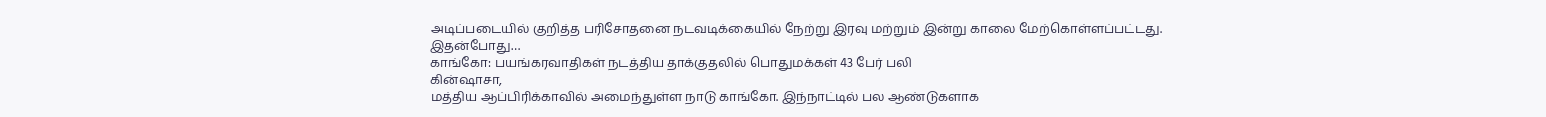அடிப்படையில் குறித்த பரிசோதனை நடவடிக்கையில் நேற்று இரவு மற்றும் இன்று காலை மேற்கொள்ளப்பட்டது.
இதன்போது…
காங்கோ: பயங்கரவாதிகள் நடத்திய தாக்குதலில் பொதுமக்கள் 43 பேர் பலி
கின்ஷாசா,
மத்திய ஆப்பிரிக்காவில் அமைந்துள்ள நாடு காங்கோ. இந்நாட்டில் பல ஆண்டுகளாக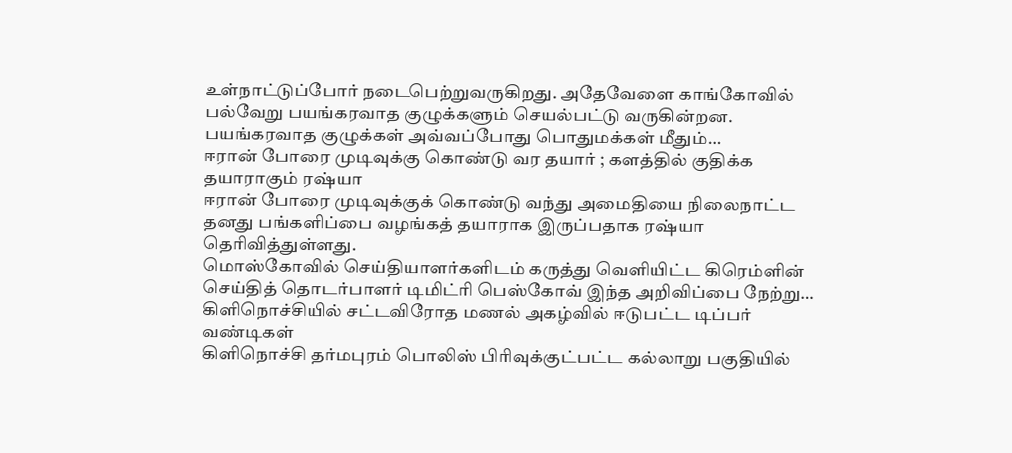உள்நாட்டுப்போர் நடைபெற்றுவருகிறது. அதேவேளை காங்கோவில் பல்வேறு பயங்கரவாத குழுக்களும் செயல்பட்டு வருகின்றன. பயங்கரவாத குழுக்கள் அவ்வப்போது பொதுமக்கள் மீதும்…
ஈரான் போரை முடிவுக்கு கொண்டு வர தயார் ; களத்தில் குதிக்க தயாராகும் ரஷ்யா
ஈரான் போரை முடிவுக்குக் கொண்டு வந்து அமைதியை நிலைநாட்ட தனது பங்களிப்பை வழங்கத் தயாராக இருப்பதாக ரஷ்யா தெரிவித்துள்ளது.
மொஸ்கோவில் செய்தியாளர்களிடம் கருத்து வெளியிட்ட கிரெம்ளின் செய்தித் தொடர்பாளர் டிமிட்ரி பெஸ்கோவ் இந்த அறிவிப்பை நேற்று…
கிளிநொச்சியில் சட்டவிரோத மணல் அகழ்வில் ஈடுபட்ட டிப்பர் வண்டிகள்
கிளிநொச்சி தர்மபுரம் பொலிஸ் பிரிவுக்குட்பட்ட கல்லாறு பகுதியில்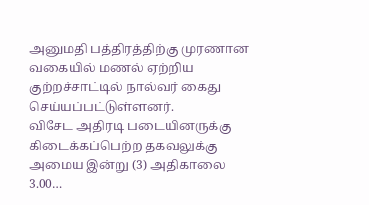அனுமதி பத்திரத்திற்கு முரணான வகையில் மணல் ஏற்றிய குற்றச்சாட்டில் நால்வர் கைது செய்யப்பட்டுள்ளனர்.
விசேட அதிரடி படையினருக்கு கிடைக்கப்பெற்ற தகவலுக்கு அமைய இன்று (3) அதிகாலை 3.00…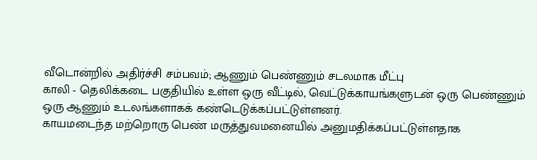வீடொன்றில் அதிர்ச்சி சம்பவம்; ஆணும் பெண்ணும் சடலமாக மீட்பு
காலி - தெலிக்கடை பகுதியில் உள்ள ஒரு வீட்டில், வெட்டுக்காயங்களுடன் ஒரு பெண்ணும் ஒரு ஆணும் உடலங்களாகக் கண்டெடுக்கப்பட்டுள்ளனர்.
காயமடைந்த மற்றொரு பெண் மருத்துவமனையில் அனுமதிக்கப்பட்டுள்ளதாக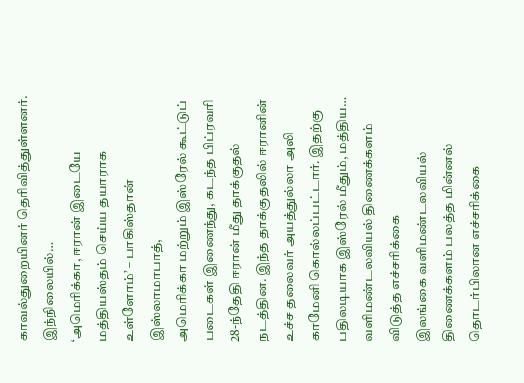காவல்துறையினர் தெரிவித்துள்ளனர்.
இந்நிலையில்…
‘அமெரிக்கா, ஈரான் இடையே மத்தியஸ்தம் செய்ய தயாராக உள்ளோம்’ – பாகிஸ்தான்
இஸ்லாமாபாத்,
அமெரிக்கா மற்றும் இஸ்ரேல் கூட்டுப் படைகள் இணைந்து, கடந்த பிப்ரவரி 28-ந்தேதி ஈரான் மீது தாக்குதல் நடத்தின. இந்த தாக்குதலில் ஈரானின் உச்ச தலைவர் அயத்துல்லா அலி காமேனி கொல்லப்பட்டார். இதற்கு பதிலடியாக இஸ்ரேல் மீதும், மத்திய…
வளிமண்டலவியல் திணைக்களம் விடுத்த எச்சரிக்கை
இலங்கை வளிமண்டலவியல் திணைக்களம் பலத்த மின்னல் தொடர்பிலான எச்சரிக்கை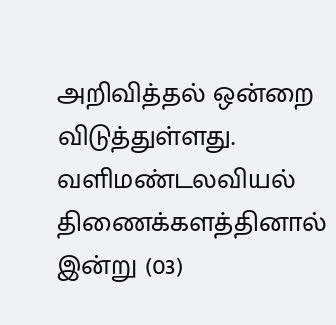அறிவித்தல் ஒன்றை விடுத்துள்ளது.
வளிமண்டலவியல் திணைக்களத்தினால் இன்று (03)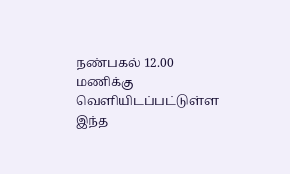நண்பகல் 12.00 மணிக்கு வெளியிடப்பட்டுள்ள இந்த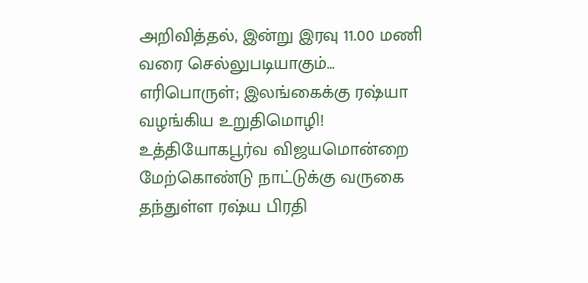அறிவித்தல், இன்று இரவு 11.00 மணி வரை செல்லுபடியாகும்…
எரிபொருள்; இலங்கைக்கு ரஷ்யா வழங்கிய உறுதிமொழி!
உத்தியோகபூர்வ விஜயமொன்றை மேற்கொண்டு நாட்டுக்கு வருகை தந்துள்ள ரஷ்ய பிரதி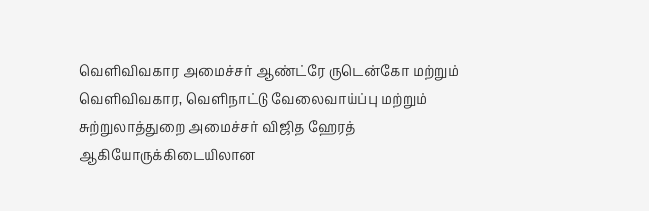வெளிவிவகார அமைச்சர் ஆண்ட்ரே ருடென்கோ மற்றும் வெளிவிவகார, வெளிநாட்டு வேலைவாய்ப்பு மற்றும் சுற்றுலாத்துறை அமைச்சர் விஜித ஹேரத் ஆகியோருக்கிடையிலான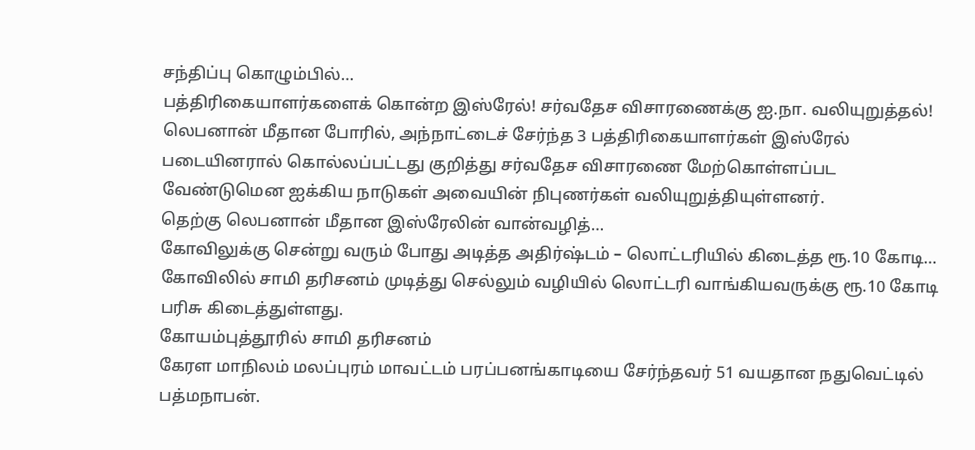சந்திப்பு கொழும்பில்…
பத்திரிகையாளர்களைக் கொன்ற இஸ்ரேல்! சர்வதேச விசாரணைக்கு ஐ.நா. வலியுறுத்தல்!
லெபனான் மீதான போரில், அந்நாட்டைச் சேர்ந்த 3 பத்திரிகையாளர்கள் இஸ்ரேல் படையினரால் கொல்லப்பட்டது குறித்து சர்வதேச விசாரணை மேற்கொள்ளப்பட வேண்டுமென ஐக்கிய நாடுகள் அவையின் நிபுணர்கள் வலியுறுத்தியுள்ளனர்.
தெற்கு லெபனான் மீதான இஸ்ரேலின் வான்வழித்…
கோவிலுக்கு சென்று வரும் போது அடித்த அதிர்ஷ்டம் – லொட்டரியில் கிடைத்த ரூ.10 கோடி…
கோவிலில் சாமி தரிசனம் முடித்து செல்லும் வழியில் லொட்டரி வாங்கியவருக்கு ரூ.10 கோடி பரிசு கிடைத்துள்ளது.
கோயம்புத்தூரில் சாமி தரிசனம்
கேரள மாநிலம் மலப்புரம் மாவட்டம் பரப்பனங்காடியை சேர்ந்தவர் 51 வயதான நதுவெட்டில் பத்மநாபன்.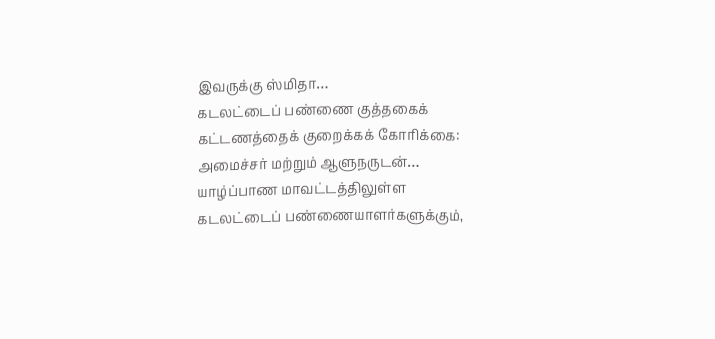இவருக்கு ஸ்மிதா…
கடலட்டைப் பண்ணை குத்தகைக் கட்டணத்தைக் குறைக்கக் கோரிக்கை: அமைச்சர் மற்றும் ஆளுநருடன்…
யாழ்ப்பாண மாவட்டத்திலுள்ள கடலட்டைப் பண்ணையாளர்களுக்கும்,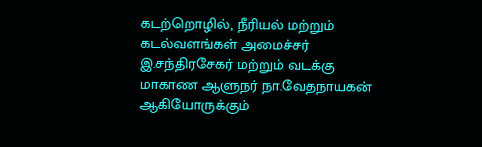கடற்றொழில், நீரியல் மற்றும் கடல்வளங்கள் அமைச்சர் இ.சந்திரசேகர் மற்றும் வடக்கு மாகாண ஆளுநர் நா.வேதநாயகன் ஆகியோருக்கும்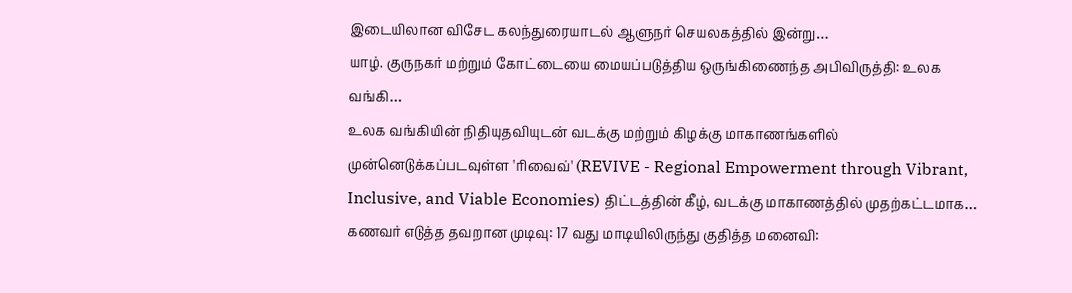இடையிலான விசேட கலந்துரையாடல் ஆளுநர் செயலகத்தில் இன்று…
யாழ். குருநகர் மற்றும் கோட்டையை மையப்படுத்திய ஒருங்கிணைந்த அபிவிருத்தி: உலக வங்கி…
உலக வங்கியின் நிதியுதவியுடன் வடக்கு மற்றும் கிழக்கு மாகாணங்களில் முன்னெடுக்கப்படவுள்ள 'ரிவைவ்' (REVIVE - Regional Empowerment through Vibrant, Inclusive, and Viable Economies) திட்டத்தின் கீழ், வடக்கு மாகாணத்தில் முதற்கட்டமாக…
கணவர் எடுத்த தவறான முடிவு: 17 வது மாடியிலிருந்து குதித்த மனைவி: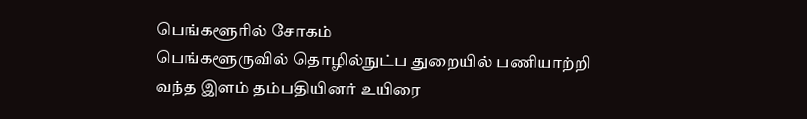பெங்களூரில் சோகம்
பெங்களூருவில் தொழில்நுட்ப துறையில் பணியாற்றி வந்த இளம் தம்பதியினர் உயிரை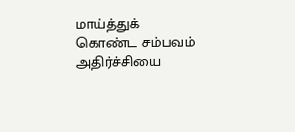மாய்த்துக் கொண்ட சம்பவம் அதிர்ச்சியை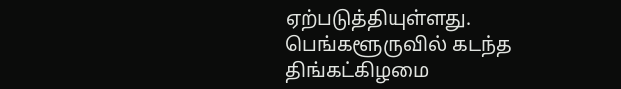ஏற்படுத்தியுள்ளது.
பெங்களூருவில் கடந்த திங்கட்கிழமை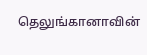தெலுங்கானாவின்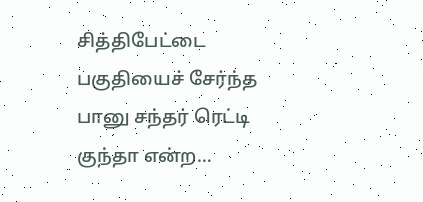சித்திபேட்டை பகுதியைச் சேர்ந்த பானு சந்தர் ரெட்டி குந்தா என்ற…